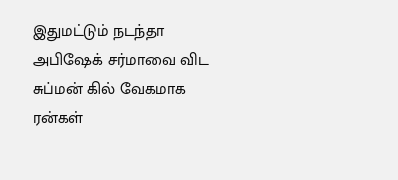இதுமட்டும் நடந்தா அபிஷேக் சர்மாவை விட சுப்மன் கில் வேகமாக ரன்கள்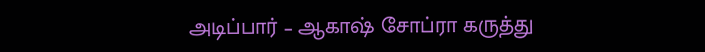அடிப்பார் – ஆகாஷ் சோப்ரா கருத்து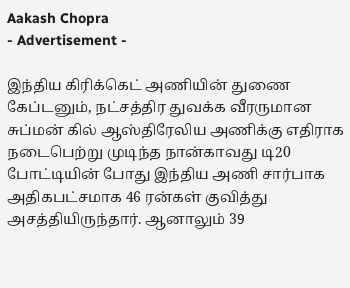Aakash Chopra
- Advertisement -

இந்திய கிரிக்கெட் அணியின் துணை கேப்டனும், நட்சத்திர துவக்க வீரருமான சுப்மன் கில் ஆஸ்திரேலிய அணிக்கு எதிராக நடைபெற்று முடிந்த நான்காவது டி20 போட்டியின் போது இந்திய அணி சார்பாக அதிகபட்சமாக 46 ரன்கள் குவித்து அசத்தியிருந்தார். ஆனாலும் 39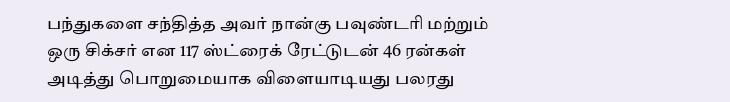பந்துகளை சந்தித்த அவர் நான்கு பவுண்டரி மற்றும் ஒரு சிக்சர் என 117 ஸ்ட்ரைக் ரேட்டுடன் 46 ரன்கள் அடித்து பொறுமையாக விளையாடியது பலரது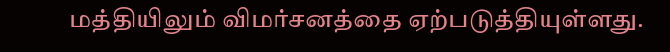மத்தியிலும் விமர்சனத்தை ஏற்படுத்தியுள்ளது.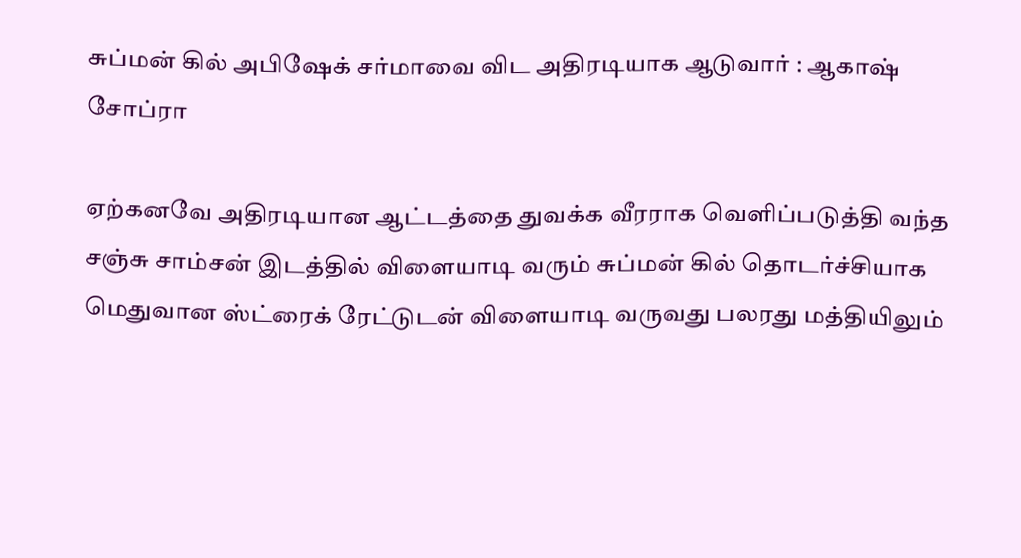சுப்மன் கில் அபிஷேக் சர்மாவை விட அதிரடியாக ஆடுவார் : ஆகாஷ் சோப்ரா

ஏற்கனவே அதிரடியான ஆட்டத்தை துவக்க வீரராக வெளிப்படுத்தி வந்த சஞ்சு சாம்சன் இடத்தில் விளையாடி வரும் சுப்மன் கில் தொடர்ச்சியாக மெதுவான ஸ்ட்ரைக் ரேட்டுடன் விளையாடி வருவது பலரது மத்தியிலும்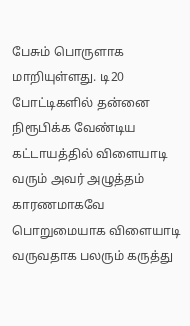பேசும் பொருளாக மாறியுள்ளது. டி20 போட்டிகளில் தன்னை நிரூபிக்க வேண்டிய கட்டாயத்தில் விளையாடி வரும் அவர் அழுத்தம் காரணமாகவே பொறுமையாக விளையாடி வருவதாக பலரும் கருத்து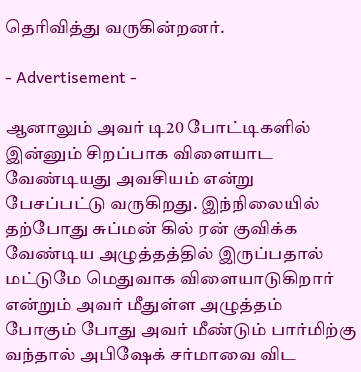தெரிவித்து வருகின்றனர்.

- Advertisement -

ஆனாலும் அவர் டி20 போட்டிகளில் இன்னும் சிறப்பாக விளையாட வேண்டியது அவசியம் என்று பேசப்பட்டு வருகிறது. இந்நிலையில் தற்போது சுப்மன் கில் ரன் குவிக்க வேண்டிய அழுத்தத்தில் இருப்பதால் மட்டுமே மெதுவாக விளையாடுகிறார் என்றும் அவர் மீதுள்ள அழுத்தம் போகும் போது அவர் மீண்டும் பார்மிற்கு வந்தால் அபிஷேக் சர்மாவை விட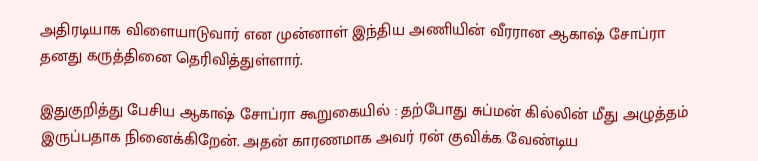அதிரடியாக விளையாடுவார் என முன்னாள் இந்திய அணியின் வீரரான ஆகாஷ் சோப்ரா தனது கருத்தினை தெரிவித்துள்ளார்.

இதுகுறித்து பேசிய ஆகாஷ் சோப்ரா கூறுகையில் : தற்போது சுப்மன் கில்லின் மீது அழுத்தம் இருப்பதாக நினைக்கிறேன். அதன் காரணமாக அவர் ரன் குவிக்க வேண்டிய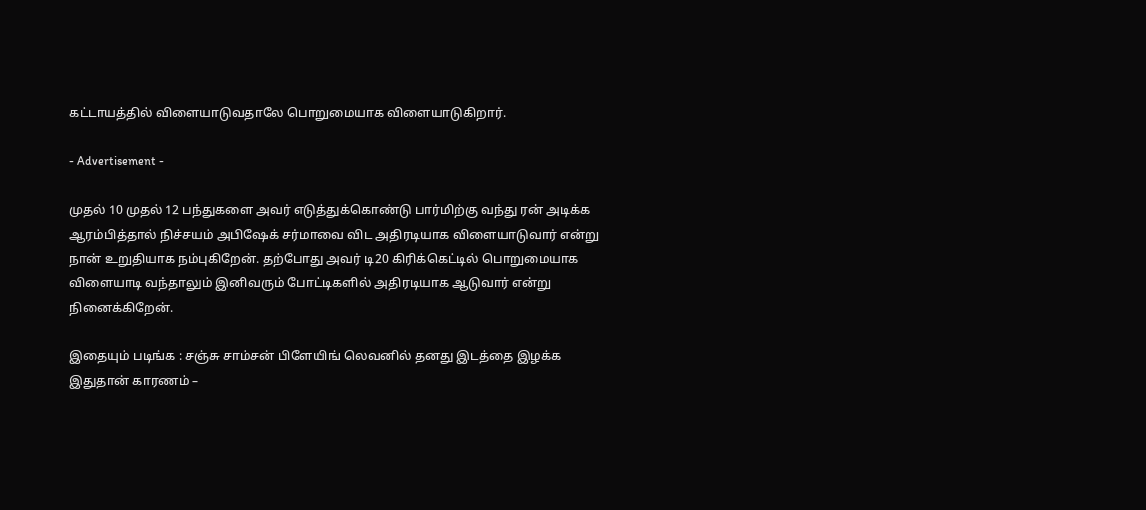கட்டாயத்தில் விளையாடுவதாலே பொறுமையாக விளையாடுகிறார்.

- Advertisement -

முதல் 10 முதல் 12 பந்துகளை அவர் எடுத்துக்கொண்டு பார்மிற்கு வந்து ரன் அடிக்க ஆரம்பித்தால் நிச்சயம் அபிஷேக் சர்மாவை விட அதிரடியாக விளையாடுவார் என்று நான் உறுதியாக நம்புகிறேன். தற்போது அவர் டி20 கிரிக்கெட்டில் பொறுமையாக விளையாடி வந்தாலும் இனிவரும் போட்டிகளில் அதிரடியாக ஆடுவார் என்று நினைக்கிறேன்.

இதையும் படிங்க : சஞ்சு சாம்சன் பிளேயிங் லெவனில் தனது இடத்தை இழக்க இதுதான் காரணம் –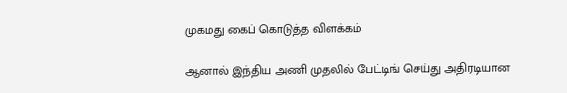முகமது கைப் கொடுத்த விளக்கம்

ஆனால் இந்திய அணி முதலில் பேட்டிங் செய்து அதிரடியான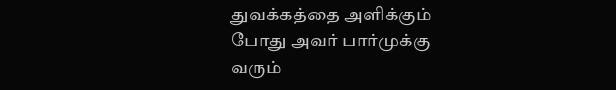துவக்கத்தை அளிக்கும் போது அவர் பார்முக்கு வரும்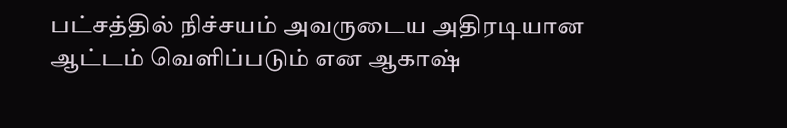பட்சத்தில் நிச்சயம் அவருடைய அதிரடியான ஆட்டம் வெளிப்படும் என ஆகாஷ்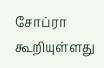சோப்ரா கூறியுள்ளது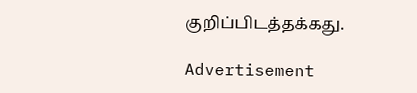குறிப்பிடத்தக்கது.

Advertisement